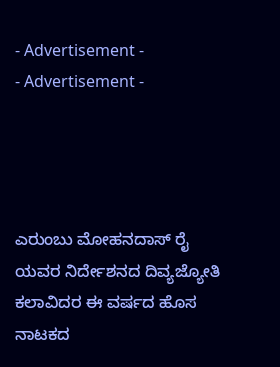- Advertisement -
- Advertisement -




ಎರುಂಬು ಮೋಹನದಾಸ್ ರೈ ಯವರ ನಿರ್ದೇಶನದ ದಿವ್ಯಜ್ಯೋತಿ ಕಲಾವಿದರ ಈ ವರ್ಷದ ಹೊಸ ನಾಟಕದ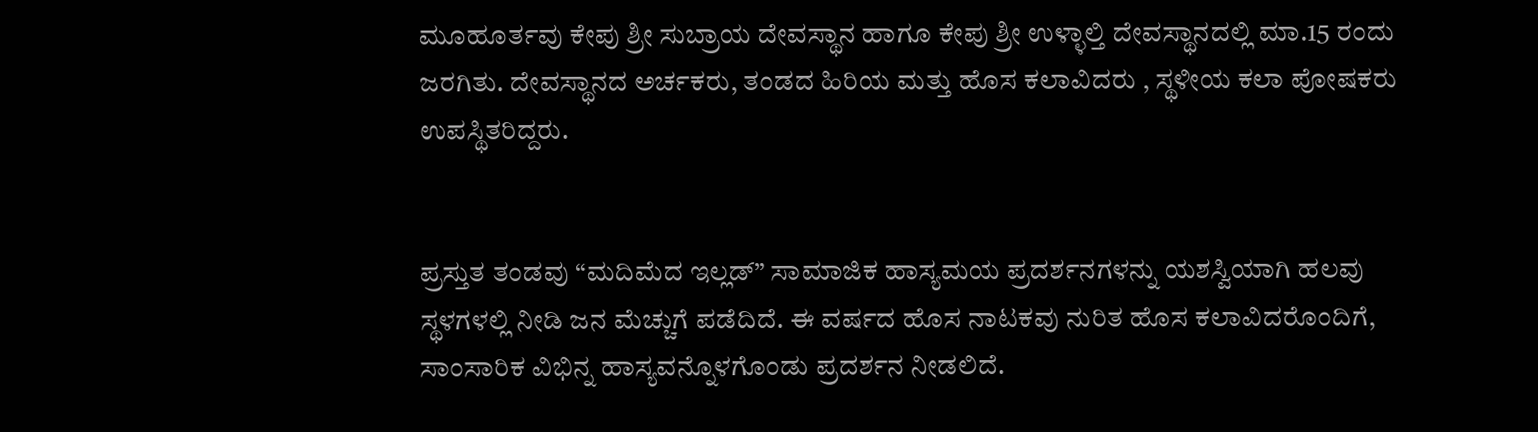ಮೂಹೂರ್ತವು ಕೇಪು ಶ್ರೀ ಸುಬ್ರಾಯ ದೇವಸ್ಥಾನ ಹಾಗೂ ಕೇಪು ಶ್ರೀ ಉಳ್ಳಾಲ್ತಿ ದೇವಸ್ಥಾನದಲ್ಲಿ ಮಾ.15 ರಂದು ಜರಗಿತು. ದೇವಸ್ಥಾನದ ಅರ್ಚಕರು, ತಂಡದ ಹಿರಿಯ ಮತ್ತು ಹೊಸ ಕಲಾವಿದರು , ಸ್ಥಳೀಯ ಕಲಾ ಪೋಷಕರು ಉಪಸ್ಥಿತರಿದ್ದರು.


ಪ್ರಸ್ತುತ ತಂಡವು “ಮದಿಮೆದ ಇಲ್ಲಡ್” ಸಾಮಾಜಿಕ ಹಾಸ್ಯಮಯ ಪ್ರದರ್ಶನಗಳನ್ನು ಯಶಸ್ವಿಯಾಗಿ ಹಲವು ಸ್ಥಳಗಳಲ್ಲಿ ನೀಡಿ ಜನ ಮೆಚ್ಚುಗೆ ಪಡೆದಿದೆ. ಈ ವರ್ಷದ ಹೊಸ ನಾಟಕವು ನುರಿತ ಹೊಸ ಕಲಾವಿದರೊಂದಿಗೆ, ಸಾಂಸಾರಿಕ ವಿಭಿನ್ನ ಹಾಸ್ಯವನ್ನೊಳಗೊಂಡು ಪ್ರದರ್ಶನ ನೀಡಲಿದೆ.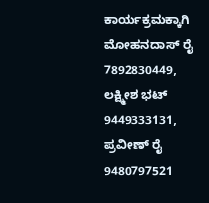ಕಾರ್ಯಕ್ರಮಕ್ಕಾಗಿ ಮೋಹನದಾಸ್ ರೈ 7892830449, ಲಕ್ಷ್ಮೀಶ ಭಟ್ 9449333131, ಪ್ರವೀಣ್ ರೈ 9480797521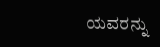ಯವರನ್ನು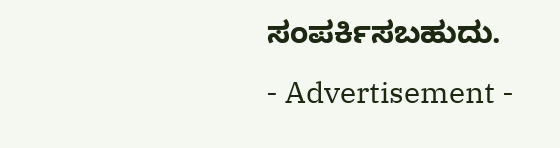ಸಂಪರ್ಕಿಸಬಹುದು.
- Advertisement -